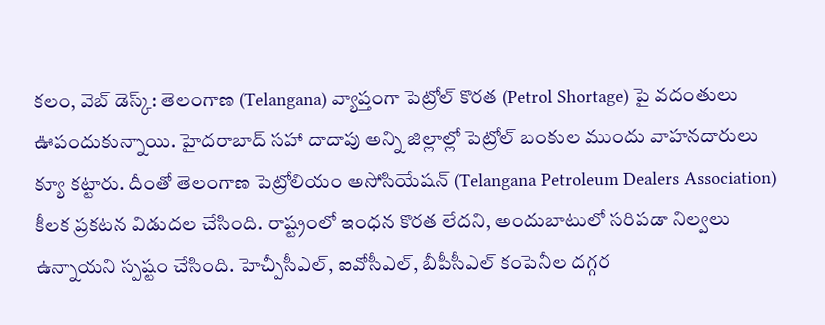కలం, వెబ్ డెస్క్: తెలంగాణ (Telangana) వ్యాప్తంగా పెట్రోల్ కొరత (Petrol Shortage) పై వదంతులు ఊపందుకున్నాయి. హైదరాబాద్ సహా దాదాపు అన్ని జిల్లాల్లో పెట్రోల్ బంకుల ముందు వాహనదారులు క్యూ కట్టారు. దీంతో తెలంగాణ పెట్రోలియం అసోసియేషన్ (Telangana Petroleum Dealers Association) కీలక ప్రకటన విడుదల చేసింది. రాష్ట్రంలో ఇంధన కొరత లేదని, అందుబాటులో సరిపడా నిల్వలు ఉన్నాయని స్పష్టం చేసింది. హెచ్పీసీఎల్, ఐవోసీఎల్, బీపీసీఎల్ కంపెనీల దగ్గర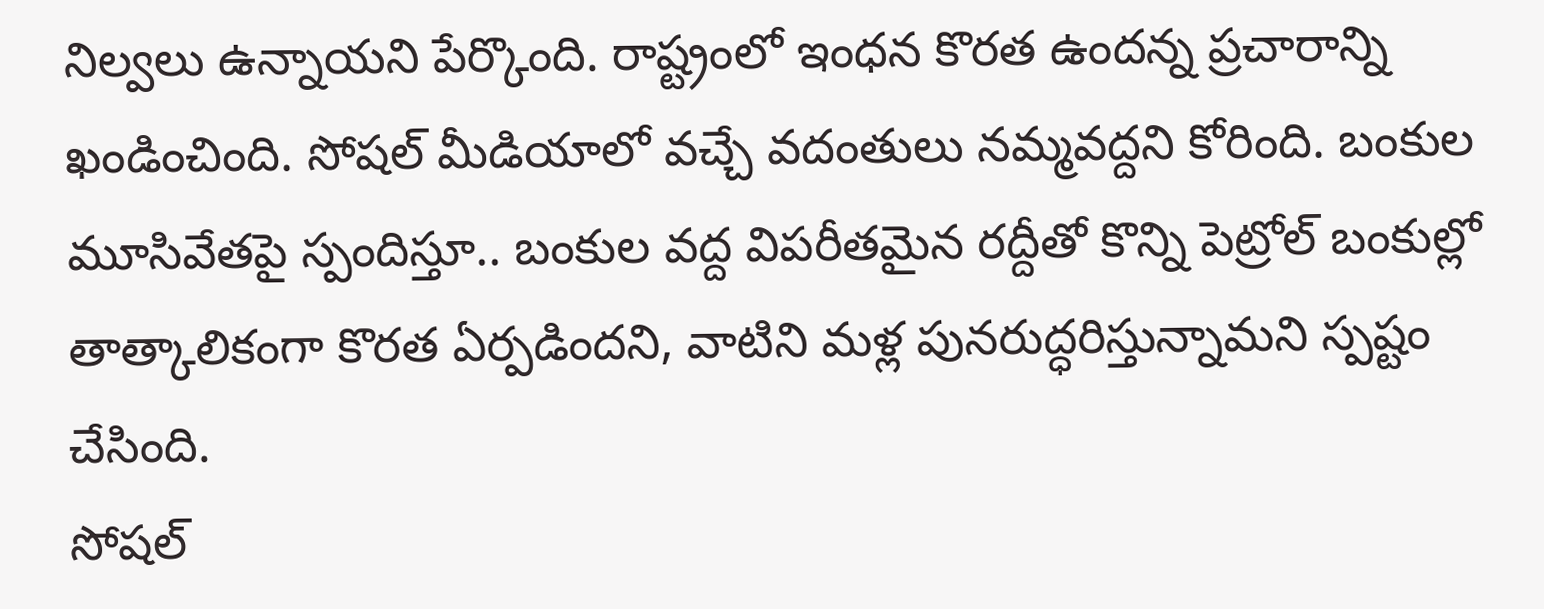నిల్వలు ఉన్నాయని పేర్కొంది. రాష్ట్రంలో ఇంధన కొరత ఉందన్న ప్రచారాన్ని ఖండించింది. సోషల్ మీడియాలో వచ్చే వదంతులు నమ్మవద్దని కోరింది. బంకుల మూసివేతపై స్పందిస్తూ.. బంకుల వద్ద విపరీతమైన రద్దీతో కొన్ని పెట్రోల్ బంకుల్లో తాత్కాలికంగా కొరత ఏర్పడిందని, వాటిని మళ్ల పునరుద్ధరిస్తున్నామని స్పష్టం చేసింది.
సోషల్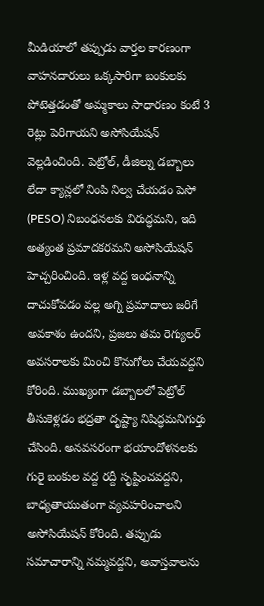మీడియాలో తప్పుడు వార్తల కారణంగా వాహనదారులు ఒక్కసారిగా బంకులకు పోటెత్తడంతో అమ్మకాలు సాధారణం కంటే 3 రెట్లు పెరిగాయని అసోసియేషన్ వెల్లడించింది. పెట్రోల్, డీజిల్ను డబ్బాలు లేదా క్యాన్లలో నింపి నిల్వ చేయడం పెసో (PESO) నిబంధనలకు విరుద్ధమని, ఇది అత్యంత ప్రమాదకరమని అసోసియేషన్ హెచ్చరించింది. ఇళ్ల వద్ద ఇంధనాన్ని దాచుకోవడం వల్ల అగ్ని ప్రమాదాలు జరిగే అవకాశం ఉందని, ప్రజలు తమ రెగ్యులర్ అవసరాలకు మించి కొనుగోలు చేయవద్దని కోరింది. ముఖ్యంగా డబ్బాలలో పెట్రోల్ తీసుకెళ్లడం భద్రతా దృష్ట్యా నిషిద్ధమనిగుర్తు చేసింది. అనవసరంగా భయాందోళనలకు గురై బంకుల వద్ద రద్దీ సృష్టించవద్దని, బాధ్యతాయుతంగా వ్యవహరించాలని అసోసియేషన్ కోరింది. తప్పుడు సమాచారాన్ని నమ్మవద్దని, అవాస్తవాలను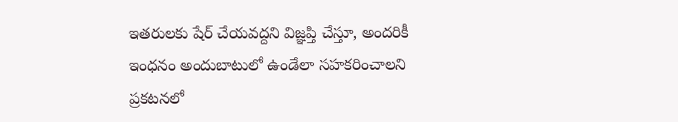ఇతరులకు షేర్ చేయవద్దని విజ్ఞప్తి చేస్తూ, అందరికీ ఇంధనం అందుబాటులో ఉండేలా సహకరించాలని ప్రకటనలో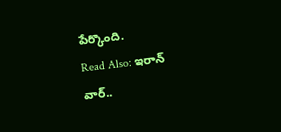పేర్కొంది.
Read Also: ఇరాన్ వార్..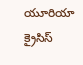యూరియా క్రైసిస్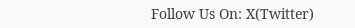Follow Us On: X(Twitter)